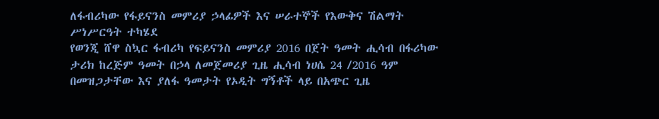ለፋብሪካው የፋይናንስ መምሪያ ኃላፊዎች እና ሠራተኞች የእውቅና ሽልማት ሥነሥርዓት ተካሄደ
የወንጂ ሸዋ ስኳር ፋብሪካ የፍይናንስ መምሪያ 2016 በጀት ዓመት ሒሳብ በፋሪካው ታሪክ ከረጅም ዓመት በኃላ ለመጀመሪያ ጊዜ ሒሳብ ነሀሴ 24 /2016 ዓም በመዝጋታቸው እና ያለፋ ዓመታት የኦዲት ግኝቶች ላይ በአጭር ጊዜ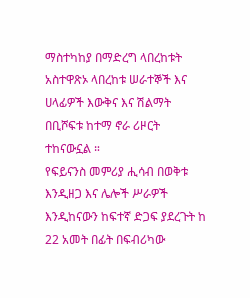ማስተካከያ በማድረግ ላበረከቱት አስተዋጽኦ ላበረከቱ ሠራተኞች እና ሀላፊዎች እውቅና እና ሽልማት በቢሾፍቱ ከተማ ኖራ ሪዞርት ተከናውኗል ።
የፍይናንስ መምሪያ ሒሳብ በወቅቱ እንዲዘጋ እና ሌሎች ሥራዎች እንዲከናውን ከፍተኛ ድጋፍ ያደረጉት ከ 22 አመት በፊት በፍብሪካው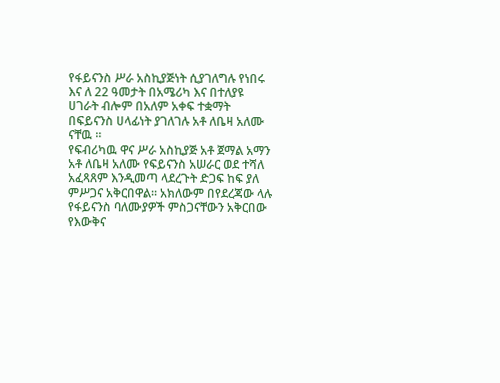የፋይናንስ ሥራ አስኪያጅነት ሲያገለግሉ የነበሩ እና ለ 22 ዓመታት በአሜሪካ እና በተለያዩ ሀገራት ብሎም በአለም አቀፍ ተቋማት በፍይናንስ ሀላፊነት ያገለገሉ አቶ ለቤዛ አለሙ ናቸዉ ።
የፍብሪካዉ ዋና ሥራ አስኪያጅ አቶ ጀማል አማን አቶ ለቤዛ አለሙ የፍይናንስ አሠራር ወደ ተሻለ አፈጻጸም እንዲመጣ ላደረጉት ድጋፍ ከፍ ያለ ምሥጋና አቅርበዋል። አክለውም በየደረጃው ላሉ የፋይናንስ ባለሙያዎች ምስጋናቸውን አቅርበው የእውቅና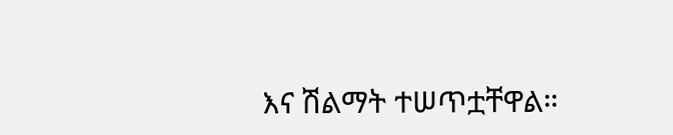እና ሽልማት ተሠጥቷቸዋል።